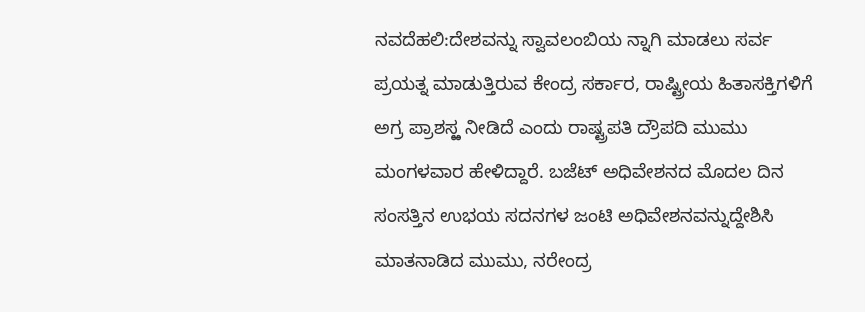ನವದೆಹಲಿ:ದೇಶವನ್ನು ಸ್ವಾವಲಂಬಿಯ ನ್ನಾಗಿ ಮಾಡಲು ಸರ್ವ ಪ್ರಯತ್ನ ಮಾಡುತ್ತಿರುವ ಕೇಂದ್ರ ಸರ್ಕಾರ, ರಾಷ್ಟ್ರೀಯ ಹಿತಾಸಕ್ತಿಗಳಿಗೆ ಅಗ್ರ ಪ್ರಾಶಸ್ಱ ನೀಡಿದೆ ಎಂದು ರಾಷ್ಟ್ರಪತಿ ದ್ರೌಪದಿ ಮುಮು ಮಂಗಳವಾರ ಹೇಳಿದ್ದಾರೆ. ಬಜೆಟ್ ಅಧಿವೇಶನದ ಮೊದಲ ದಿನ ಸಂಸತ್ತಿನ ಉಭಯ ಸದನಗಳ ಜಂಟಿ ಅಧಿವೇಶನವನ್ನುದ್ದೇಶಿಸಿ ಮಾತನಾಡಿದ ಮುಮು, ನರೇಂದ್ರ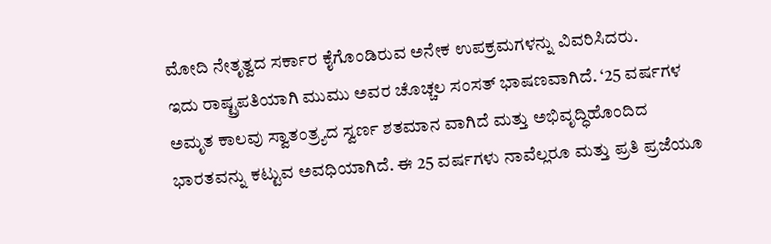ಮೋದಿ ನೇತೃತ್ವದ ಸರ್ಕಾರ ಕೈಗೊಂಡಿರುವ ಅನೇಕ ಉಪಕ್ರಮಗಳನ್ನು ವಿವರಿಸಿದರು.
ಇದು ರಾಷ್ಟ್ರಪತಿಯಾಗಿ ಮುಮು ಅವರ ಚೊಚ್ಚಲ ಸಂಸತ್ ಭಾಷಣವಾಗಿದೆ. ‘25 ವರ್ಷಗಳ ಅಮೃತ ಕಾಲವು ಸ್ವಾತಂತ್ರ್ಯದ ಸ್ವರ್ಣ ಶತಮಾನ ವಾಗಿದೆ ಮತ್ತು ಅಭಿವೃದ್ಧಿಹೊಂದಿದ ಭಾರತವನ್ನು ಕಟ್ಟುವ ಅವಧಿಯಾಗಿದೆ. ಈ 25 ವರ್ಷಗಳು ನಾವೆಲ್ಲರೂ ಮತ್ತು ಪ್ರತಿ ಪ್ರಜೆಯೂ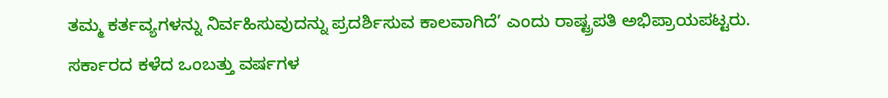ತಮ್ಮ ಕರ್ತವ್ಯಗಳನ್ನು ನಿರ್ವಹಿಸುವುದನ್ನು ಪ್ರದರ್ಶಿಸುವ ಕಾಲವಾಗಿದೆ’ ಎಂದು ರಾಷ್ಟ್ರಪತಿ ಅಭಿಪ್ರಾಯಪಟ್ಟರು.
ಸರ್ಕಾರದ ಕಳೆದ ಒಂಬತ್ತು ವರ್ಷಗಳ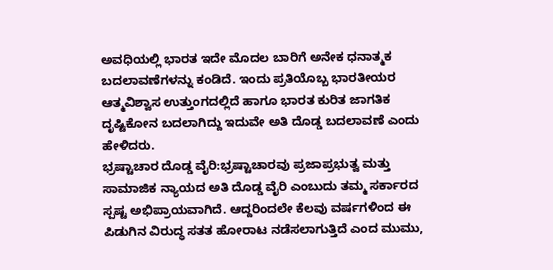ಅವಧಿಯಲ್ಲಿ ಭಾರತ ಇದೇ ಮೊದಲ ಬಾರಿಗೆ ಅನೇಕ ಧನಾತ್ಮಕ ಬದಲಾವಣೆಗಳನ್ನು ಕಂಡಿದೆ. ಇಂದು ಪ್ರತಿಯೊಬ್ಬ ಭಾರತೀಯರ ಆತ್ಮವಿಶ್ವಾಸ ಉತ್ತುಂಗದಲ್ಲಿದೆ ಹಾಗೂ ಭಾರತ ಕುರಿತ ಜಾಗತಿಕ ದೃಷ್ಟಿಕೋನ ಬದಲಾಗಿದ್ದು ಇದುವೇ ಅತಿ ದೊಡ್ಡ ಬದಲಾವಣೆ ಎಂದು ಹೇಳಿದರು.
ಭ್ರಷ್ಟಾಚಾರ ದೊಡ್ಡ ವೈರಿ:ಭ್ರಷ್ಟಾಚಾರವು ಪ್ರಜಾಪ್ರಭುತ್ವ ಮತ್ತು ಸಾಮಾಜಿಕ ನ್ಯಾಯದ ಅತಿ ದೊಡ್ಡ ವೈರಿ ಎಂಬುದು ತಮ್ಮ ಸರ್ಕಾರದ ಸ್ಪಷ್ಟ ಅಭಿಪ್ರಾಯವಾಗಿದೆ. ಆದ್ದರಿಂದಲೇ ಕೆಲವು ವರ್ಷಗಳಿಂದ ಈ ಪಿಡುಗಿನ ವಿರುದ್ಧ ಸತತ ಹೋರಾಟ ನಡೆಸಲಾಗುತ್ತಿದೆ ಎಂದ ಮುಮು,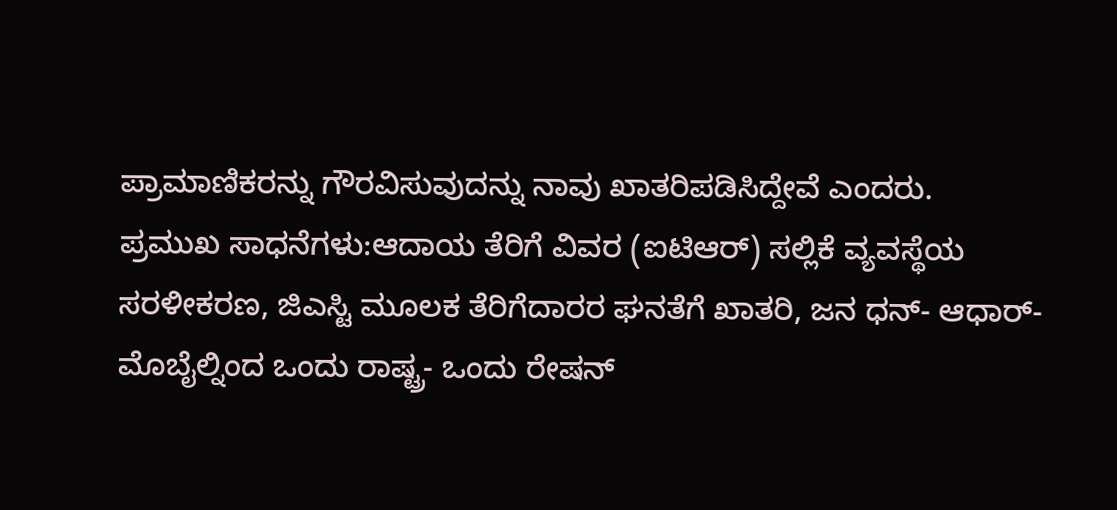ಪ್ರಾಮಾಣಿಕರನ್ನು ಗೌರವಿಸುವುದನ್ನು ನಾವು ಖಾತರಿಪಡಿಸಿದ್ದೇವೆ ಎಂದರು.
ಪ್ರಮುಖ ಸಾಧನೆಗಳು:ಆದಾಯ ತೆರಿಗೆ ವಿವರ (ಐಟಿಆರ್) ಸಲ್ಲಿಕೆ ವ್ಯವಸ್ಥೆಯ ಸರಳೀಕರಣ, ಜಿಎಸ್ಟಿ ಮೂಲಕ ತೆರಿಗೆದಾರರ ಘನತೆಗೆ ಖಾತರಿ, ಜನ ಧನ್- ಆಧಾರ್- ಮೊಬೈಲ್ನಿಂದ ಒಂದು ರಾಷ್ಟ್ರ- ಒಂದು ರೇಷನ್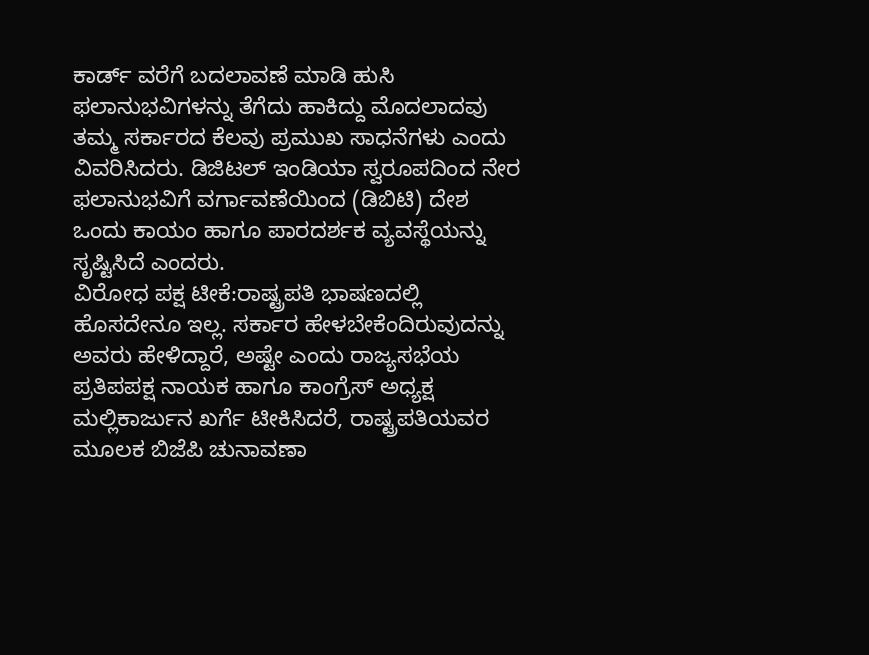ಕಾರ್ಡ್ ವರೆಗೆ ಬದಲಾವಣೆ ಮಾಡಿ ಹುಸಿ ಫಲಾನುಭವಿಗಳನ್ನು ತೆಗೆದು ಹಾಕಿದ್ದು ಮೊದಲಾದವು ತಮ್ಮ ಸರ್ಕಾರದ ಕೆಲವು ಪ್ರಮುಖ ಸಾಧನೆಗಳು ಎಂದು ವಿವರಿಸಿದರು. ಡಿಜಿಟಲ್ ಇಂಡಿಯಾ ಸ್ವರೂಪದಿಂದ ನೇರ ಫಲಾನುಭವಿಗೆ ವರ್ಗಾವಣೆಯಿಂದ (ಡಿಬಿಟಿ) ದೇಶ ಒಂದು ಕಾಯಂ ಹಾಗೂ ಪಾರದರ್ಶಕ ವ್ಯವಸ್ಥೆಯನ್ನು ಸೃಷ್ಟಿಸಿದೆ ಎಂದರು.
ವಿರೋಧ ಪಕ್ಷ ಟೀಕೆ:ರಾಷ್ಟ್ರಪತಿ ಭಾಷಣದಲ್ಲಿ ಹೊಸದೇನೂ ಇಲ್ಲ. ಸರ್ಕಾರ ಹೇಳಬೇಕೆಂದಿರುವುದನ್ನು ಅವರು ಹೇಳಿದ್ದಾರೆ, ಅಷ್ಟೇ ಎಂದು ರಾಜ್ಯಸಭೆಯ ಪ್ರತಿಪಪಕ್ಷ ನಾಯಕ ಹಾಗೂ ಕಾಂಗ್ರೆಸ್ ಅಧ್ಯಕ್ಷ ಮಲ್ಲಿಕಾರ್ಜುನ ಖರ್ಗೆ ಟೀಕಿಸಿದರೆ, ರಾಷ್ಟ್ರಪತಿಯವರ ಮೂಲಕ ಬಿಜೆಪಿ ಚುನಾವಣಾ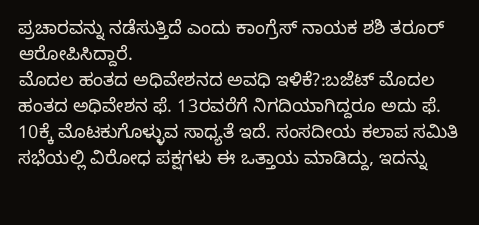ಪ್ರಚಾರವನ್ನು ನಡೆಸುತ್ತಿದೆ ಎಂದು ಕಾಂಗ್ರೆಸ್ ನಾಯಕ ಶಶಿ ತರೂರ್ ಆರೋಪಿಸಿದ್ದಾರೆ.
ಮೊದಲ ಹಂತದ ಅಧಿವೇಶನದ ಅವಧಿ ಇಳಿಕೆ?:ಬಜೆಟ್ ಮೊದಲ ಹಂತದ ಅಧಿವೇಶನ ಫೆ. 13ರವರೆಗೆ ನಿಗದಿಯಾಗಿದ್ದರೂ ಅದು ಫೆ. 10ಕ್ಕೆ ಮೊಟಕುಗೊಳ್ಳುವ ಸಾಧ್ಯತೆ ಇದೆ. ಸಂಸದೀಯ ಕಲಾಪ ಸಮಿತಿ ಸಭೆಯಲ್ಲಿ ವಿರೋಧ ಪಕ್ಷಗಳು ಈ ಒತ್ತಾಯ ಮಾಡಿದ್ದು, ಇದನ್ನು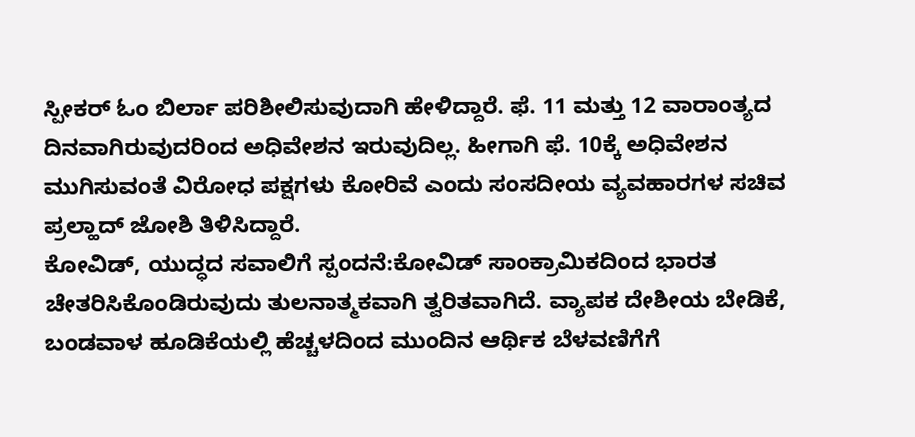ಸ್ಪೀಕರ್ ಓಂ ಬಿರ್ಲಾ ಪರಿಶೀಲಿಸುವುದಾಗಿ ಹೇಳಿದ್ದಾರೆ. ಫೆ. 11 ಮತ್ತು 12 ವಾರಾಂತ್ಯದ ದಿನವಾಗಿರುವುದರಿಂದ ಅಧಿವೇಶನ ಇರುವುದಿಲ್ಲ. ಹೀಗಾಗಿ ಫೆ. 10ಕ್ಕೆ ಅಧಿವೇಶನ ಮುಗಿಸುವಂತೆ ವಿರೋಧ ಪಕ್ಷಗಳು ಕೋರಿವೆ ಎಂದು ಸಂಸದೀಯ ವ್ಯವಹಾರಗಳ ಸಚಿವ ಪ್ರಲ್ಹಾದ್ ಜೋಶಿ ತಿಳಿಸಿದ್ದಾರೆ.
ಕೋವಿಡ್, ಯುದ್ಧದ ಸವಾಲಿಗೆ ಸ್ಪಂದನೆ:ಕೋವಿಡ್ ಸಾಂಕ್ರಾಮಿಕದಿಂದ ಭಾರತ ಚೇತರಿಸಿಕೊಂಡಿರುವುದು ತುಲನಾತ್ಮಕವಾಗಿ ತ್ವರಿತವಾಗಿದೆ. ವ್ಯಾಪಕ ದೇಶೀಯ ಬೇಡಿಕೆ, ಬಂಡವಾಳ ಹೂಡಿಕೆಯಲ್ಲಿ ಹೆಚ್ಚಳದಿಂದ ಮುಂದಿನ ಆರ್ಥಿಕ ಬೆಳವಣಿಗೆಗೆ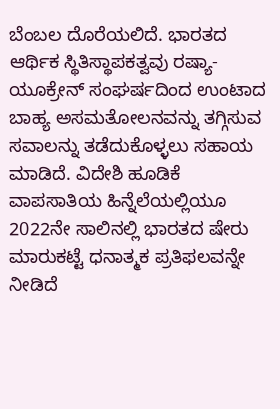ಬೆಂಬಲ ದೊರೆಯಲಿದೆ. ಭಾರತದ ಆರ್ಥಿಕ ಸ್ಥಿತಿಸ್ಥಾಪಕತ್ವವು ರಷ್ಯಾ-ಯೂಕ್ರೇನ್ ಸಂಘರ್ಷದಿಂದ ಉಂಟಾದ ಬಾಹ್ಯ ಅಸಮತೋಲನವನ್ನು ತಗ್ಗಿಸುವ ಸವಾಲನ್ನು ತಡೆದುಕೊಳ್ಳಲು ಸಹಾಯ ಮಾಡಿದೆ. ವಿದೇಶಿ ಹೂಡಿಕೆ ವಾಪಸಾತಿಯ ಹಿನ್ನೆಲೆಯಲ್ಲಿಯೂ 2022ನೇ ಸಾಲಿನಲ್ಲಿ ಭಾರತದ ಷೇರು ಮಾರುಕಟ್ಟೆ ಧನಾತ್ಮಕ ಪ್ರತಿಫಲವನ್ನೇ ನೀಡಿದೆ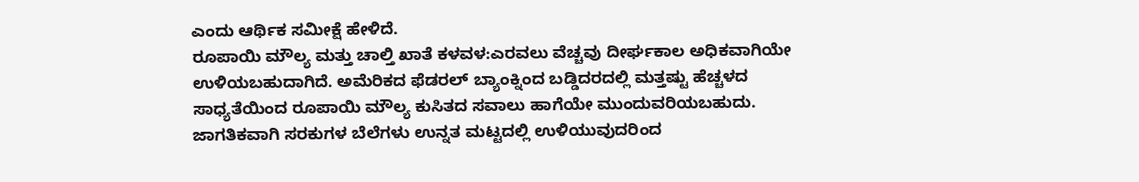ಎಂದು ಆರ್ಥಿಕ ಸಮೀಕ್ಷೆ ಹೇಳಿದೆ.
ರೂಪಾಯಿ ಮೌಲ್ಯ ಮತ್ತು ಚಾಲ್ತಿ ಖಾತೆ ಕಳವಳ:ಎರವಲು ವೆಚ್ಚವು ದೀರ್ಘಕಾಲ ಅಧಿಕವಾಗಿಯೇ ಉಳಿಯಬಹುದಾಗಿದೆ. ಅಮೆರಿಕದ ಫೆಡರಲ್ ಬ್ಯಾಂಕ್ನಿಂದ ಬಡ್ಡಿದರದಲ್ಲಿ ಮತ್ತಷ್ಟು ಹೆಚ್ಚಳದ ಸಾಧ್ಯತೆಯಿಂದ ರೂಪಾಯಿ ಮೌಲ್ಯ ಕುಸಿತದ ಸವಾಲು ಹಾಗೆಯೇ ಮುಂದುವರಿಯಬಹುದು. ಜಾಗತಿಕವಾಗಿ ಸರಕುಗಳ ಬೆಲೆಗಳು ಉನ್ನತ ಮಟ್ಟದಲ್ಲಿ ಉಳಿಯುವುದರಿಂದ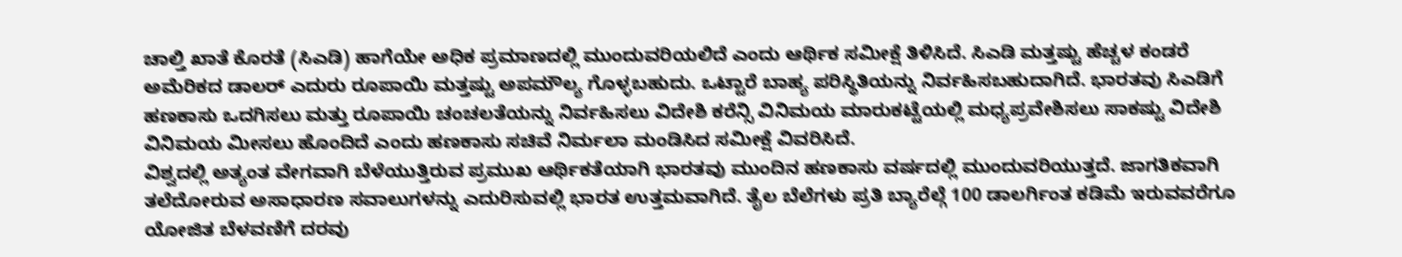ಚಾಲ್ತಿ ಖಾತೆ ಕೊರತೆ (ಸಿಎಡಿ) ಹಾಗೆಯೇ ಅಧಿಕ ಪ್ರಮಾಣದಲ್ಲಿ ಮುಂದುವರಿಯಲಿದೆ ಎಂದು ಆರ್ಥಿಕ ಸಮೀಕ್ಷೆ ತಿಳಿಸಿದೆ. ಸಿಎಡಿ ಮತ್ತಷ್ಟು ಹೆಚ್ಚಳ ಕಂಡರೆ ಅಮೆರಿಕದ ಡಾಲರ್ ಎದುರು ರೂಪಾಯಿ ಮತ್ತಷ್ಟು ಅಪಮೌಲ್ಯ ಗೊಳ್ಳಬಹುದು. ಒಟ್ಟಾರೆ ಬಾಹ್ಯ ಪರಿಸ್ಥಿತಿಯನ್ನು ನಿರ್ವಹಿಸಬಹುದಾಗಿದೆ. ಭಾರತವು ಸಿಎಡಿಗೆ ಹಣಕಾಸು ಒದಗಿಸಲು ಮತ್ತು ರೂಪಾಯಿ ಚಂಚಲತೆಯನ್ನು ನಿರ್ವಹಿಸಲು ವಿದೇಶಿ ಕರೆನ್ಸಿ ವಿನಿಮಯ ಮಾರುಕಟ್ಟೆಯಲ್ಲಿ ಮಧ್ಯಪ್ರವೇಶಿಸಲು ಸಾಕಷ್ಟು ವಿದೇಶಿ ವಿನಿಮಯ ಮೀಸಲು ಹೊಂದಿದೆ ಎಂದು ಹಣಕಾಸು ಸಚಿವೆ ನಿರ್ಮಲಾ ಮಂಡಿಸಿದ ಸಮೀಕ್ಷೆ ವಿವರಿಸಿದೆ.
ವಿಶ್ವದಲ್ಲಿ ಅತ್ಯಂತ ವೇಗವಾಗಿ ಬೆಳೆಯುತ್ತಿರುವ ಪ್ರಮುಖ ಆರ್ಥಿಕತೆಯಾಗಿ ಭಾರತವು ಮುಂದಿನ ಹಣಕಾಸು ವರ್ಷದಲ್ಲಿ ಮುಂದುವರಿಯುತ್ತದೆ. ಜಾಗತಿಕವಾಗಿ ತಲೆದೋರುವ ಅಸಾಧಾರಣ ಸವಾಲುಗಳನ್ನು ಎದುರಿಸುವಲ್ಲಿ ಭಾರತ ಉತ್ತಮವಾಗಿದೆ. ತೈಲ ಬೆಲೆಗಳು ಪ್ರತಿ ಬ್ಯಾರೆಲ್ಗೆ 100 ಡಾಲರ್ಗಿಂತ ಕಡಿಮೆ ಇರುವವರೆಗೂ ಯೋಜಿತ ಬೆಳವಣಿಗೆ ದರವು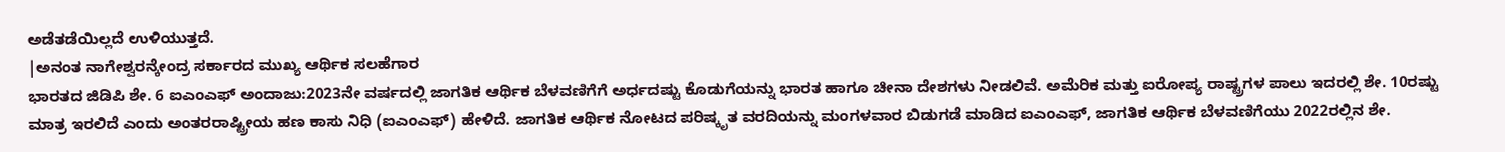ಅಡೆತಡೆಯಿಲ್ಲದೆ ಉಳಿಯುತ್ತದೆ.
|ಅನಂತ ನಾಗೇಶ್ವರನ್ಕೇಂದ್ರ ಸರ್ಕಾರದ ಮುಖ್ಯ ಆರ್ಥಿಕ ಸಲಹೆಗಾರ
ಭಾರತದ ಜಿಡಿಪಿ ಶೇ. 6 ಐಎಂಎಫ್ ಅಂದಾಜು:2023ನೇ ವರ್ಷದಲ್ಲಿ ಜಾಗತಿಕ ಆರ್ಥಿಕ ಬೆಳವಣಿಗೆಗೆ ಅರ್ಧದಷ್ಟು ಕೊಡುಗೆಯನ್ನು ಭಾರತ ಹಾಗೂ ಚೀನಾ ದೇಶಗಳು ನೀಡಲಿವೆ. ಅಮೆರಿಕ ಮತ್ತು ಐರೋಪ್ಯ ರಾಷ್ಟ್ರಗಳ ಪಾಲು ಇದರಲ್ಲಿ ಶೇ. 10ರಷ್ಟು ಮಾತ್ರ ಇರಲಿದೆ ಎಂದು ಅಂತರರಾಷ್ಟ್ರೀಯ ಹಣ ಕಾಸು ನಿಧಿ (ಐಎಂಎಫ್) ಹೇಳಿದೆ. ಜಾಗತಿಕ ಆರ್ಥಿಕ ನೋಟದ ಪರಿಷ್ಕೃತ ವರದಿಯನ್ನು ಮಂಗಳವಾರ ಬಿಡುಗಡೆ ಮಾಡಿದ ಐಎಂಎಫ್, ಜಾಗತಿಕ ಆರ್ಥಿಕ ಬೆಳವಣಿಗೆಯು 2022ರಲ್ಲಿನ ಶೇ.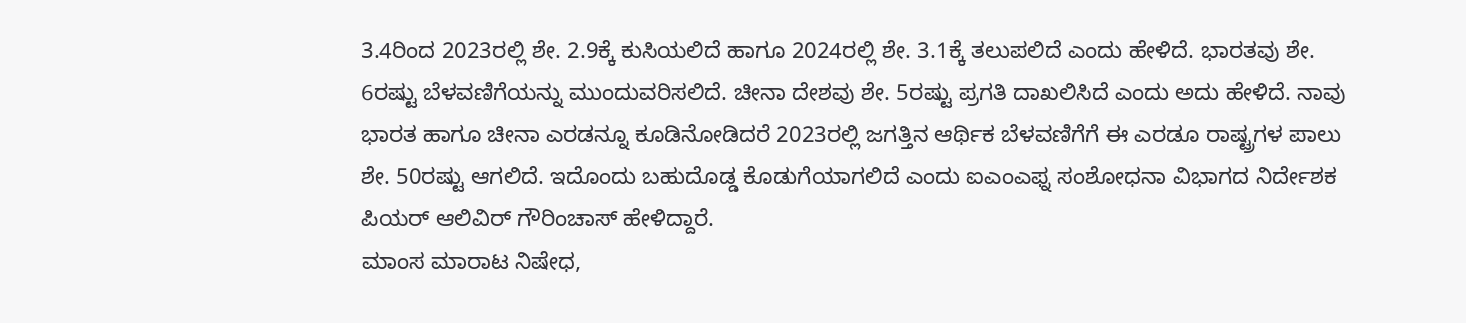3.4ರಿಂದ 2023ರಲ್ಲಿ ಶೇ. 2.9ಕ್ಕೆ ಕುಸಿಯಲಿದೆ ಹಾಗೂ 2024ರಲ್ಲಿ ಶೇ. 3.1ಕ್ಕೆ ತಲುಪಲಿದೆ ಎಂದು ಹೇಳಿದೆ. ಭಾರತವು ಶೇ. 6ರಷ್ಟು ಬೆಳವಣಿಗೆಯನ್ನು ಮುಂದುವರಿಸಲಿದೆ. ಚೀನಾ ದೇಶವು ಶೇ. 5ರಷ್ಟು ಪ್ರಗತಿ ದಾಖಲಿಸಿದೆ ಎಂದು ಅದು ಹೇಳಿದೆ. ನಾವು ಭಾರತ ಹಾಗೂ ಚೀನಾ ಎರಡನ್ನೂ ಕೂಡಿನೋಡಿದರೆ 2023ರಲ್ಲಿ ಜಗತ್ತಿನ ಆರ್ಥಿಕ ಬೆಳವಣಿಗೆಗೆ ಈ ಎರಡೂ ರಾಷ್ಟ್ರಗಳ ಪಾಲು ಶೇ. 50ರಷ್ಟು ಆಗಲಿದೆ. ಇದೊಂದು ಬಹುದೊಡ್ಡ ಕೊಡುಗೆಯಾಗಲಿದೆ ಎಂದು ಐಎಂಎಫ್ನ ಸಂಶೋಧನಾ ವಿಭಾಗದ ನಿರ್ದೇಶಕ ಪಿಯರ್ ಆಲಿವಿರ್ ಗೌರಿಂಚಾಸ್ ಹೇಳಿದ್ದಾರೆ.
ಮಾಂಸ ಮಾರಾಟ ನಿಷೇಧ,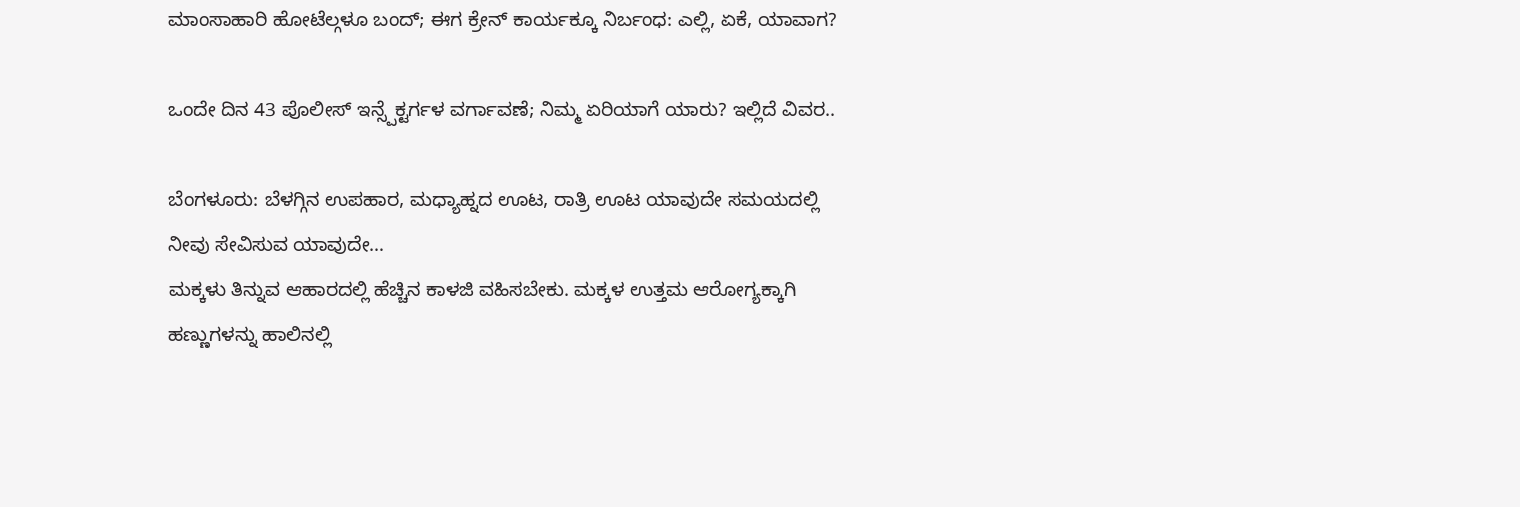ಮಾಂಸಾಹಾರಿ ಹೋಟೆಲ್ಗಳೂ ಬಂದ್; ಈಗ ಕ್ರೇನ್ ಕಾರ್ಯಕ್ಕೂ ನಿರ್ಬಂಧ: ಎಲ್ಲಿ, ಏಕೆ, ಯಾವಾಗ?

ಒಂದೇ ದಿನ 43 ಪೊಲೀಸ್ ಇನ್ಸ್ಪೆಕ್ಟರ್ಗಳ ವರ್ಗಾವಣೆ; ನಿಮ್ಮ ಏರಿಯಾಗೆ ಯಾರು? ಇಲ್ಲಿದೆ ವಿವರ..

ಬೆಂಗಳೂರು: ಬೆಳಗ್ಗಿನ ಉಪಹಾರ, ಮಧ್ಯಾಹ್ನದ ಊಟ, ರಾತ್ರಿ ಊಟ ಯಾವುದೇ ಸಮಯದಲ್ಲಿ ನೀವು ಸೇವಿಸುವ ಯಾವುದೇ…
ಮಕ್ಕಳು ತಿನ್ನುವ ಆಹಾರದಲ್ಲಿ ಹೆಚ್ಚಿನ ಕಾಳಜಿ ವಹಿಸಬೇಕು. ಮಕ್ಕಳ ಉತ್ತಮ ಆರೋಗ್ಯಕ್ಕಾಗಿ ಹಣ್ಣುಗಳನ್ನು ಹಾಲಿನಲ್ಲಿ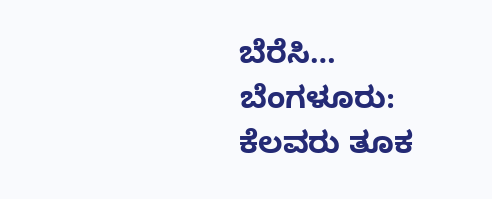ಬೆರೆಸಿ…
ಬೆಂಗಳೂರು: ಕೆಲವರು ತೂಕ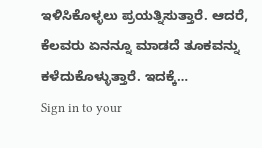ಇಳಿಸಿಕೊಳ್ಳಲು ಪ್ರಯತ್ನಿಸುತ್ತಾರೆ. ಆದರೆ, ಕೆಲವರು ಏನನ್ನೂ ಮಾಡದೆ ತೂಕವನ್ನು ಕಳೆದುಕೊಳ್ಳುತ್ತಾರೆ. ಇದಕ್ಕೆ…
Sign in to your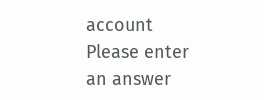account
Please enter an answer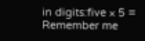in digits:five × 5 =
Remember me